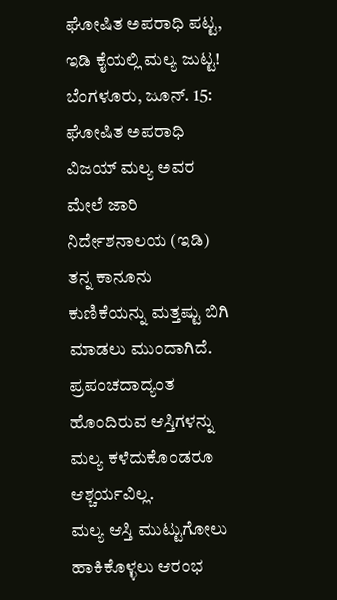ಘೋಷಿತ ಅಪರಾಧಿ ಪಟ್ಟ, ಇಡಿ ಕೈಯಲ್ಲಿ ಮಲ್ಯ ಜುಟ್ಟ!
ಬೆಂಗಳೂರು, ಜೂನ್. 15: ಘೋಷಿತ ಅಪರಾಧಿ ವಿಜಯ್ ಮಲ್ಯ ಅವರ ಮೇಲೆ ಜಾರಿ ನಿರ್ದೇಶನಾಲಯ (ಇಡಿ) ತನ್ನ ಕಾನೂನು ಕುಣಿಕೆಯನ್ನು ಮತ್ತಷ್ಟು ಬಿಗಿ ಮಾಡಲು ಮುಂದಾಗಿದೆ. ಪ್ರಪಂಚದಾದ್ಯಂತ ಹೊಂದಿರುವ ಆಸ್ತಿಗಳನ್ನು ಮಲ್ಯ ಕಳೆದುಕೊಂಡರೂ ಆಶ್ಚರ್ಯವಿಲ್ಲ.
ಮಲ್ಯ ಆಸ್ತಿ ಮುಟ್ಟುಗೋಲು ಹಾಕಿಕೊಳ್ಳಲು ಆರಂಭ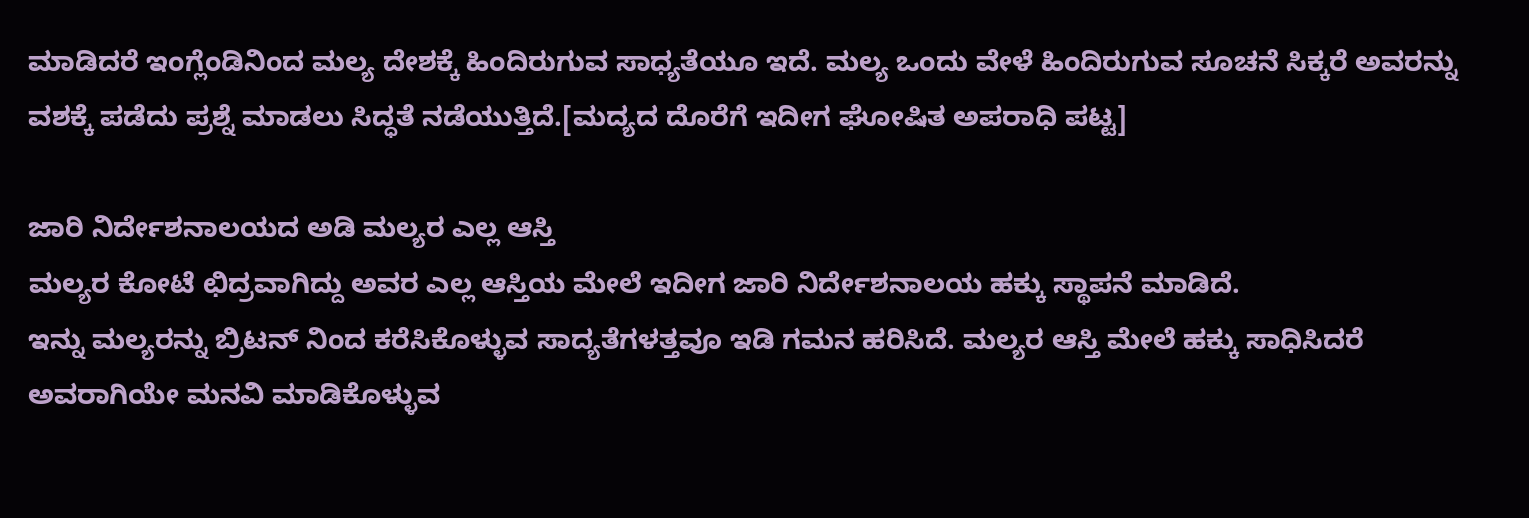ಮಾಡಿದರೆ ಇಂಗ್ಲೆಂಡಿನಿಂದ ಮಲ್ಯ ದೇಶಕ್ಕೆ ಹಿಂದಿರುಗುವ ಸಾಧ್ಯತೆಯೂ ಇದೆ. ಮಲ್ಯ ಒಂದು ವೇಳೆ ಹಿಂದಿರುಗುವ ಸೂಚನೆ ಸಿಕ್ಕರೆ ಅವರನ್ನು ವಶಕ್ಕೆ ಪಡೆದು ಪ್ರಶ್ನೆ ಮಾಡಲು ಸಿದ್ಧತೆ ನಡೆಯುತ್ತಿದೆ.[ಮದ್ಯದ ದೊರೆಗೆ ಇದೀಗ ಘೋಷಿತ ಅಪರಾಧಿ ಪಟ್ಟ]

ಜಾರಿ ನಿರ್ದೇಶನಾಲಯದ ಅಡಿ ಮಲ್ಯರ ಎಲ್ಲ ಆಸ್ತಿ
ಮಲ್ಯರ ಕೋಟೆ ಛಿದ್ರವಾಗಿದ್ದು ಅವರ ಎಲ್ಲ ಆಸ್ತಿಯ ಮೇಲೆ ಇದೀಗ ಜಾರಿ ನಿರ್ದೇಶನಾಲಯ ಹಕ್ಕು ಸ್ಥಾಪನೆ ಮಾಡಿದೆ.
ಇನ್ನು ಮಲ್ಯರನ್ನು ಬ್ರಿಟನ್ ನಿಂದ ಕರೆಸಿಕೊಳ್ಳುವ ಸಾದ್ಯತೆಗಳತ್ತವೂ ಇಡಿ ಗಮನ ಹರಿಸಿದೆ. ಮಲ್ಯರ ಆಸ್ತಿ ಮೇಲೆ ಹಕ್ಕು ಸಾಧಿಸಿದರೆ ಅವರಾಗಿಯೇ ಮನವಿ ಮಾಡಿಕೊಳ್ಳುವ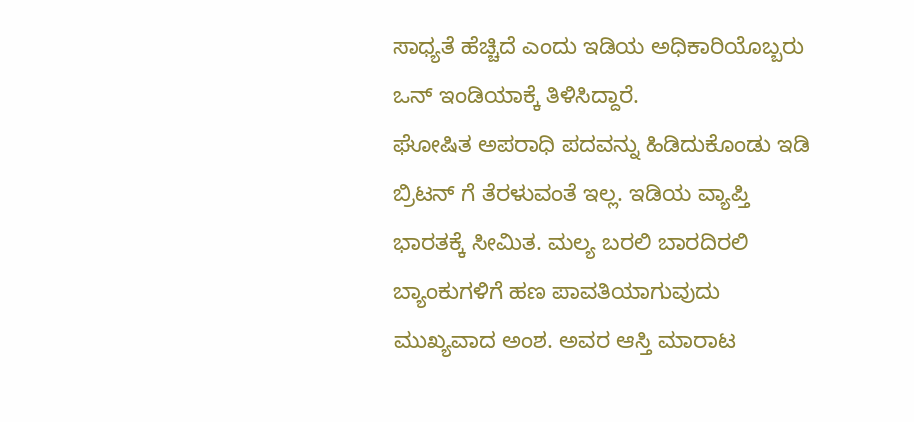ಸಾಧ್ಯತೆ ಹೆಚ್ಚಿದೆ ಎಂದು ಇಡಿಯ ಅಧಿಕಾರಿಯೊಬ್ಬರು ಒನ್ ಇಂಡಿಯಾಕ್ಕೆ ತಿಳಿಸಿದ್ದಾರೆ.
ಘೋಷಿತ ಅಪರಾಧಿ ಪದವನ್ನು ಹಿಡಿದುಕೊಂಡು ಇಡಿ ಬ್ರಿಟನ್ ಗೆ ತೆರಳುವಂತೆ ಇಲ್ಲ. ಇಡಿಯ ವ್ಯಾಪ್ತಿ ಭಾರತಕ್ಕೆ ಸೀಮಿತ. ಮಲ್ಯ ಬರಲಿ ಬಾರದಿರಲಿ ಬ್ಯಾಂಕುಗಳಿಗೆ ಹಣ ಪಾವತಿಯಾಗುವುದು ಮುಖ್ಯವಾದ ಅಂಶ. ಅವರ ಆಸ್ತಿ ಮಾರಾಟ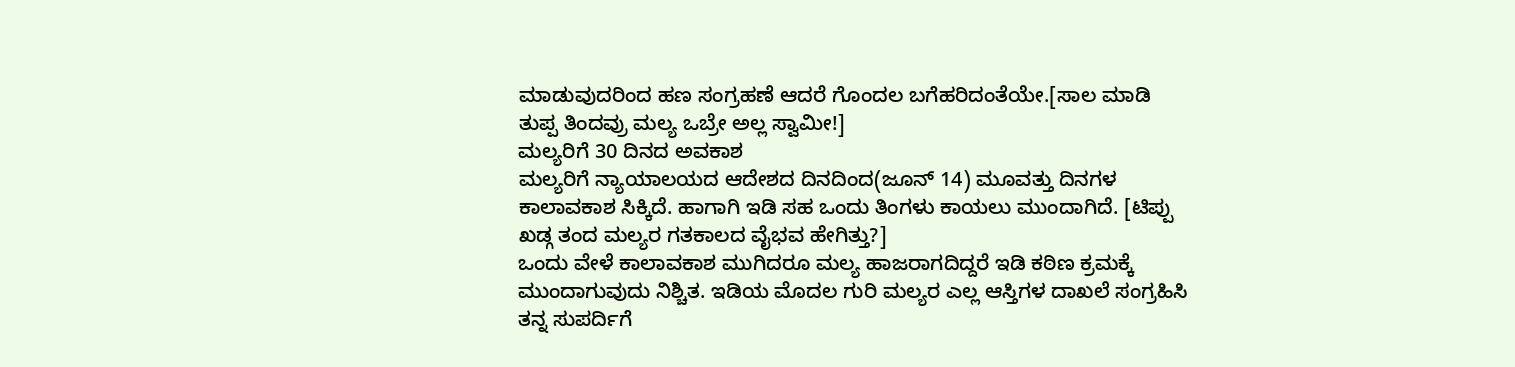ಮಾಡುವುದರಿಂದ ಹಣ ಸಂಗ್ರಹಣೆ ಆದರೆ ಗೊಂದಲ ಬಗೆಹರಿದಂತೆಯೇ.[ಸಾಲ ಮಾಡಿ ತುಪ್ಪ ತಿಂದವ್ರು ಮಲ್ಯ ಒಬ್ರೇ ಅಲ್ಲ ಸ್ವಾಮೀ!]
ಮಲ್ಯರಿಗೆ 30 ದಿನದ ಅವಕಾಶ
ಮಲ್ಯರಿಗೆ ನ್ಯಾಯಾಲಯದ ಆದೇಶದ ದಿನದಿಂದ(ಜೂನ್ 14) ಮೂವತ್ತು ದಿನಗಳ ಕಾಲಾವಕಾಶ ಸಿಕ್ಕಿದೆ. ಹಾಗಾಗಿ ಇಡಿ ಸಹ ಒಂದು ತಿಂಗಳು ಕಾಯಲು ಮುಂದಾಗಿದೆ. [ಟಿಪ್ಪು ಖಡ್ಗ ತಂದ ಮಲ್ಯರ ಗತಕಾಲದ ವೈಭವ ಹೇಗಿತ್ತು?]
ಒಂದು ವೇಳೆ ಕಾಲಾವಕಾಶ ಮುಗಿದರೂ ಮಲ್ಯ ಹಾಜರಾಗದಿದ್ದರೆ ಇಡಿ ಕಠಿಣ ಕ್ರಮಕ್ಕೆ ಮುಂದಾಗುವುದು ನಿಶ್ಚಿತ. ಇಡಿಯ ಮೊದಲ ಗುರಿ ಮಲ್ಯರ ಎಲ್ಲ ಆಸ್ತಿಗಳ ದಾಖಲೆ ಸಂಗ್ರಹಿಸಿ ತನ್ನ ಸುಪರ್ದಿಗೆ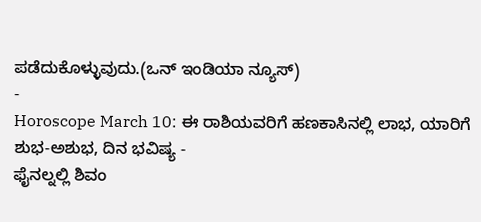ಪಡೆದುಕೊಳ್ಳುವುದು.(ಒನ್ ಇಂಡಿಯಾ ನ್ಯೂಸ್)
-
Horoscope March 10: ಈ ರಾಶಿಯವರಿಗೆ ಹಣಕಾಸಿನಲ್ಲಿ ಲಾಭ, ಯಾರಿಗೆ ಶುಭ-ಅಶುಭ, ದಿನ ಭವಿಷ್ಯ -
ಫೈನಲ್ನಲ್ಲಿ ಶಿವಂ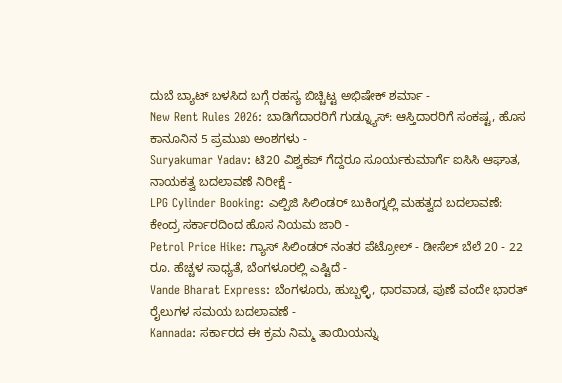ದುಬೆ ಬ್ಯಾಟ್ ಬಳಸಿದ ಬಗ್ಗೆ ರಹಸ್ಯ ಬಿಚ್ಚಿಟ್ಟ ಅಭಿಷೇಕ್ ಶರ್ಮಾ -
New Rent Rules 2026: ಬಾಡಿಗೆದಾರರಿಗೆ ಗುಡ್ನ್ಯೂಸ್: ಆಸ್ತಿದಾರರಿಗೆ ಸಂಕಷ್ಟ, ಹೊಸ ಕಾನೂನಿನ 5 ಪ್ರಮುಖ ಅಂಶಗಳು -
Suryakumar Yadav: ಟಿ20 ವಿಶ್ವಕಪ್ ಗೆದ್ದರೂ ಸೂರ್ಯಕುಮಾರ್ಗೆ ಐಸಿಸಿ ಆಘಾತ, ನಾಯಕತ್ವ ಬದಲಾವಣೆ ನಿರೀಕ್ಷೆ -
LPG Cylinder Booking: ಎಲ್ಪಿಜಿ ಸಿಲಿಂಡರ್ ಬುಕಿಂಗ್ನಲ್ಲಿ ಮಹತ್ವದ ಬದಲಾವಣೆ: ಕೇಂದ್ರ ಸರ್ಕಾರದಿಂದ ಹೊಸ ನಿಯಮ ಜಾರಿ -
Petrol Price Hike: ಗ್ಯಾಸ್ ಸಿಲಿಂಡರ್ ನಂತರ ಪೆಟ್ರೋಲ್ - ಡೀಸೆಲ್ ಬೆಲೆ 20 - 22 ರೂ. ಹೆಚ್ಚಳ ಸಾಧ್ಯತೆ, ಬೆಂಗಳೂರಲ್ಲಿ ಎಷ್ಟಿದೆ -
Vande Bharat Express: ಬೆಂಗಳೂರು, ಹುಬ್ಬಳ್ಳಿ, ಧಾರವಾಡ, ಪುಣೆ ವಂದೇ ಭಾರತ್ ರೈಲುಗಳ ಸಮಯ ಬದಲಾವಣೆ -
Kannada: ಸರ್ಕಾರದ ಈ ಕ್ರಮ ನಿಮ್ಮ ತಾಯಿಯನ್ನು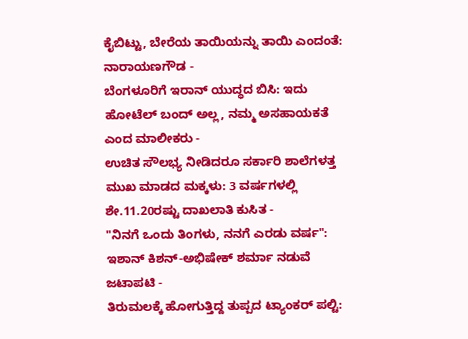ಕೈಬಿಟ್ಟು, ಬೇರೆಯ ತಾಯಿಯನ್ನು ತಾಯಿ ಎಂದಂತೆ: ನಾರಾಯಣಗೌಡ -
ಬೆಂಗಳೂರಿಗೆ ಇರಾನ್ ಯುದ್ಧದ ಬಿಸಿ: ಇದು ಹೋಟೆಲ್ ಬಂದ್ ಅಲ್ಲ, ನಮ್ಮ ಅಸಹಾಯಕತೆ ಎಂದ ಮಾಲೀಕರು -
ಉಚಿತ ಸೌಲಭ್ಯ ನೀಡಿದರೂ ಸರ್ಕಾರಿ ಶಾಲೆಗಳತ್ತ ಮುಖ ಮಾಡದ ಮಕ್ಕಳು: 3 ವರ್ಷಗಳಲ್ಲಿ ಶೇ.11.20ರಷ್ಟು ದಾಖಲಾತಿ ಕುಸಿತ -
"ನಿನಗೆ ಒಂದು ತಿಂಗಳು, ನನಗೆ ಎರಡು ವರ್ಷ": ಇಶಾನ್ ಕಿಶನ್-ಅಭಿಷೇಕ್ ಶರ್ಮಾ ನಡುವೆ ಜಟಾಪಟಿ -
ತಿರುಮಲಕ್ಕೆ ಹೋಗುತ್ತಿದ್ದ ತುಪ್ಪದ ಟ್ಯಾಂಕರ್ ಪಲ್ಟಿ: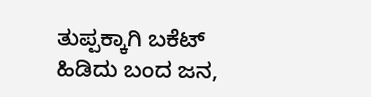ತುಪ್ಪಕ್ಕಾಗಿ ಬಕೆಟ್ ಹಿಡಿದು ಬಂದ ಜನ,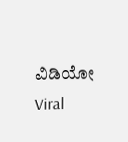ವಿಡಿಯೋ Viral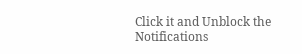Click it and Unblock the Notifications